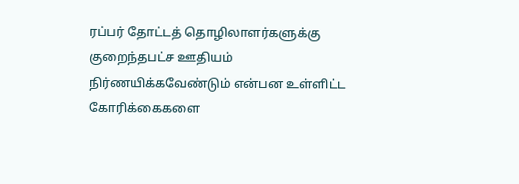ரப்பர் தோட்டத் தொழிலாளர்களுக்கு குறைந்தபட்ச ஊதியம் நிர்ணயிக்கவேண்டும் என்பன உள்ளிட்ட கோரிக்கைகளை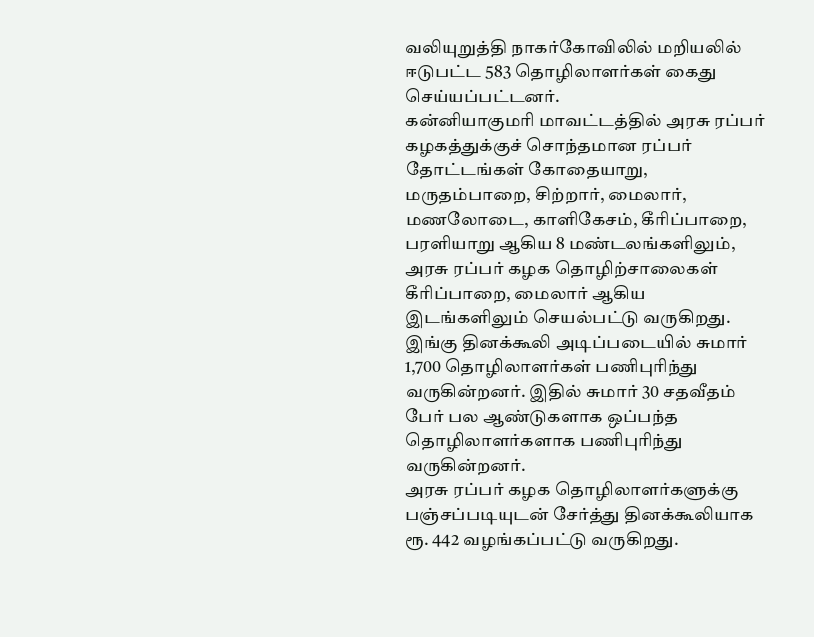வலியுறுத்தி நாகர்கோவிலில் மறியலில் ஈடுபட்ட 583 தொழிலாளர்கள் கைது செய்யப்பட்டனர்.
கன்னியாகுமரி மாவட்டத்தில் அரசு ரப்பர் கழகத்துக்குச் சொந்தமான ரப்பர் தோட்டங்கள் கோதையாறு, மருதம்பாறை, சிற்றார், மைலார், மணலோடை, காளிகேசம், கீரிப்பாறை, பரளியாறு ஆகிய 8 மண்டலங்களிலும், அரசு ரப்பர் கழக தொழிற்சாலைகள் கீரிப்பாறை, மைலார் ஆகிய இடங்களிலும் செயல்பட்டு வருகிறது. இங்கு தினக்கூலி அடிப்படையில் சுமார் 1,700 தொழிலாளர்கள் பணிபுரிந்து வருகின்றனர். இதில் சுமார் 30 சதவீதம் பேர் பல ஆண்டுகளாக ஒப்பந்த தொழிலாளர்களாக பணிபுரிந்து வருகின்றனர்.
அரசு ரப்பர் கழக தொழிலாளர்களுக்கு பஞ்சப்படியுடன் சேர்த்து தினக்கூலியாக ரூ. 442 வழங்கப்பட்டு வருகிறது.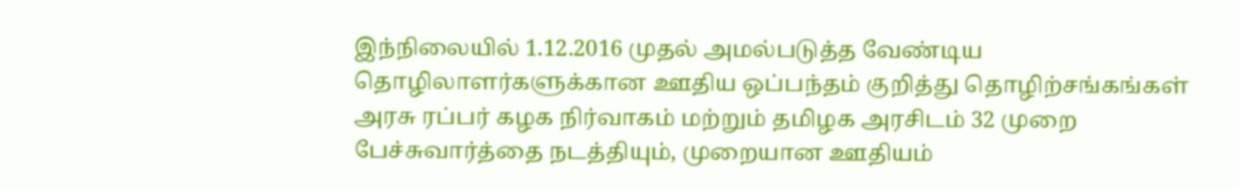இந்நிலையில் 1.12.2016 முதல் அமல்படுத்த வேண்டிய தொழிலாளர்களுக்கான ஊதிய ஒப்பந்தம் குறித்து தொழிற்சங்கங்கள் அரசு ரப்பர் கழக நிர்வாகம் மற்றும் தமிழக அரசிடம் 32 முறை பேச்சுவார்த்தை நடத்தியும், முறையான ஊதியம்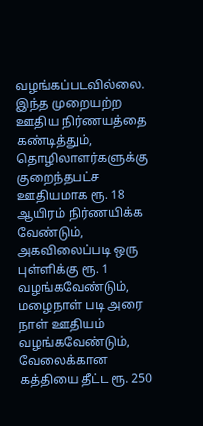வழங்கப்படவில்லை.
இந்த முறையற்ற ஊதிய நிர்ணயத்தை கண்டித்தும், தொழிலாளர்களுக்கு குறைந்தபட்ச ஊதியமாக ரூ. 18 ஆயிரம் நிர்ணயிக்க வேண்டும், அகவிலைப்படி ஒரு புள்ளிக்கு ரூ. 1 வழங்கவேண்டும், மழைநாள் படி அரை நாள் ஊதியம் வழங்கவேண்டும், வேலைக்கான கத்தியை தீட்ட ரூ. 250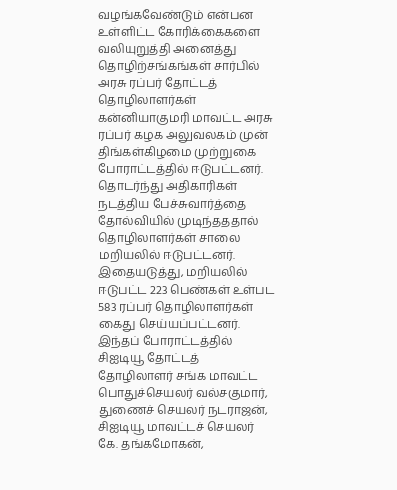வழங்கவேண்டும் என்பன உள்ளிட்ட கோரிக்கைகளை வலியுறுத்தி அனைத்து தொழிற்சங்கங்கள் சார்பில் அரசு ரப்பர் தோட்டத் தொழிலாளர்கள் கன்னியாகுமரி மாவட்ட அரசு ரப்பர் கழக அலுவலகம் முன் திங்கள்கிழமை முற்றுகை போராட்டத்தில் ஈடுபட்டனர்.
தொடர்ந்து அதிகாரிகள் நடத்திய பேச்சுவார்த்தை தோல்வியில் முடிந்தததால் தொழிலாளர்கள் சாலை மறியலில் ஈடுபட்டனர். இதையடுத்து, மறியலில் ஈடுபட்ட 223 பெண்கள் உள்பட 583 ரப்பர் தொழிலாளர்கள் கைது செய்யப்பட்டனர்.
இந்தப் போராட்டத்தில் சிஐடியூ தோட்டத் தோழிலாளர் சங்க மாவட்ட பொதுச்செயலர் வல்சகுமார், துணைச் செயலர் நடராஜன், சிஐடியூ மாவட்டச் செயலர் கே. தங்கமோகன்,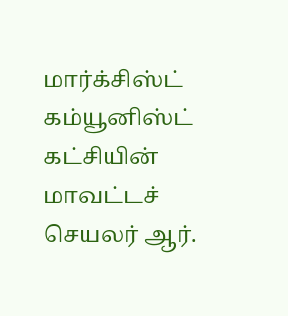மார்க்சிஸ்ட் கம்யூனிஸ்ட் கட்சியின் மாவட்டச் செயலர் ஆர்.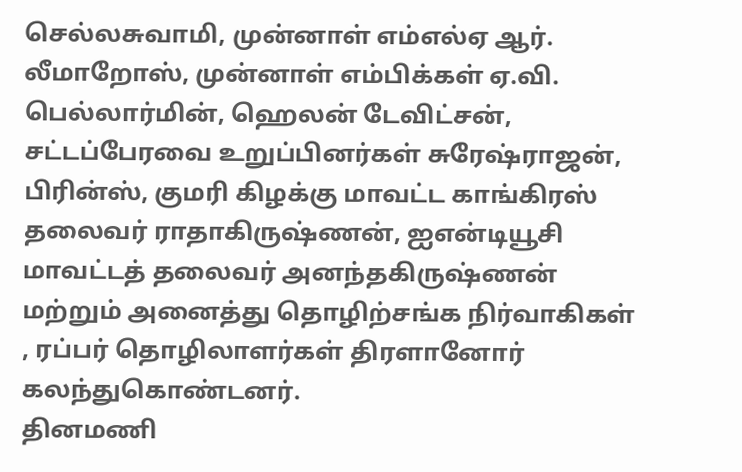செல்லசுவாமி, முன்னாள் எம்எல்ஏ ஆர். லீமாறோஸ், முன்னாள் எம்பிக்கள் ஏ.வி. பெல்லார்மின், ஹெலன் டேவிட்சன், சட்டப்பேரவை உறுப்பினர்கள் சுரேஷ்ராஜன், பிரின்ஸ், குமரி கிழக்கு மாவட்ட காங்கிரஸ் தலைவர் ராதாகிருஷ்ணன், ஐஎன்டியூசி மாவட்டத் தலைவர் அனந்தகிருஷ்ணன் மற்றும் அனைத்து தொழிற்சங்க நிர்வாகிகள் , ரப்பர் தொழிலாளர்கள் திரளானோர் கலந்துகொண்டனர்.
தினமணி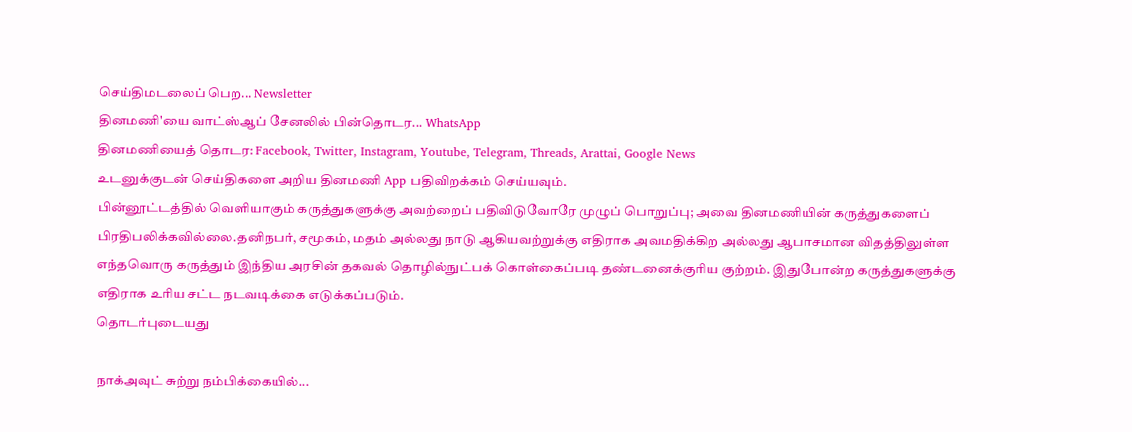செய்திமடலைப் பெற... Newsletter
தினமணி'யை வாட்ஸ்ஆப் சேனலில் பின்தொடர... WhatsApp
தினமணியைத் தொடர: Facebook, Twitter, Instagram, Youtube, Telegram, Threads, Arattai, Google News
உடனுக்குடன் செய்திகளை அறிய தினமணி App பதிவிறக்கம் செய்யவும்.
பின்னூட்டத்தில் வெளியாகும் கருத்துகளுக்கு அவற்றைப் பதிவிடுவோரே முழுப் பொறுப்பு; அவை தினமணியின் கருத்துகளைப் பிரதிபலிக்கவில்லை.தனிநபர், சமூகம், மதம் அல்லது நாடு ஆகியவற்றுக்கு எதிராக அவமதிக்கிற அல்லது ஆபாசமான விதத்திலுள்ள எந்தவொரு கருத்தும் இந்திய அரசின் தகவல் தொழில்நுட்பக் கொள்கைப்படி தண்டனைக்குரிய குற்றம். இதுபோன்ற கருத்துகளுக்கு எதிராக உரிய சட்ட நடவடிக்கை எடுக்கப்படும்.
தொடர்புடையது

நாக்அவுட் சுற்று நம்பிக்கையில்...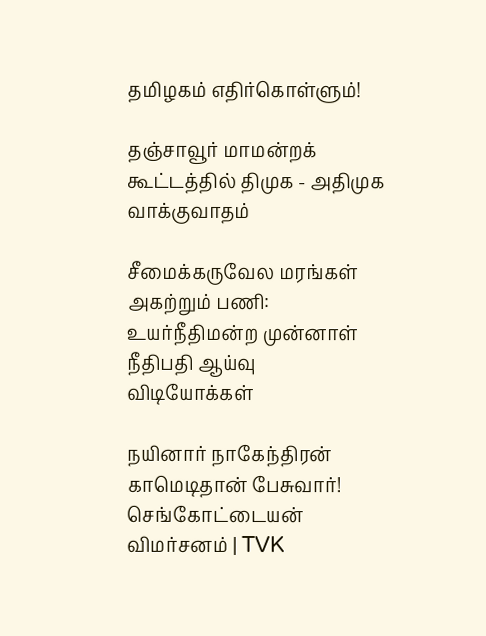தமிழகம் எதிர்கொள்ளும்!

தஞ்சாவூர் மாமன்றக் கூட்டத்தில் திமுக - அதிமுக வாக்குவாதம்

சீமைக்கருவேல மரங்கள் அகற்றும் பணி: உயர்நீதிமன்ற முன்னாள் நீதிபதி ஆய்வு
விடியோக்கள்

நயினார் நாகேந்திரன் காமெடிதான் பேசுவார்! செங்கோட்டையன் விமர்சனம் | TVK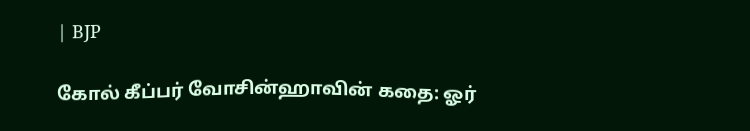| BJP

கோல் கீப்பர் வோசின்ஹாவின் கதை: ஓர்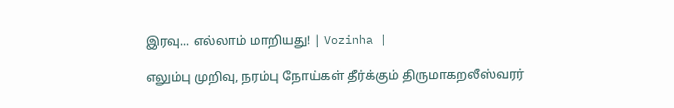இரவு... எல்லாம் மாறியது! | Vozinha |

எலும்பு முறிவு, நரம்பு நோய்கள் தீர்க்கும் திருமாகறலீஸ்வரர்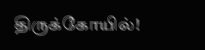திருக்கோயில்!